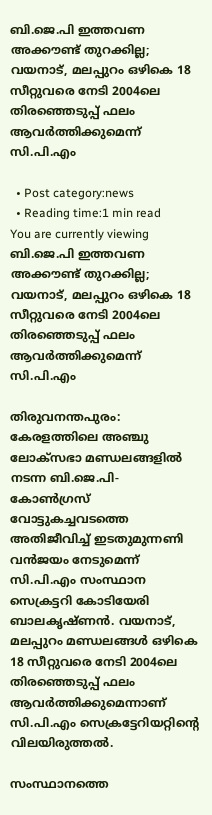ബി.ജെ.പി ഇത്തവണ അക്കൗണ്ട് തുറക്കില്ല; വയനാട്, മലപ്പുറം ഒഴികെ 18 സീറ്റുവരെ നേടി 2004ലെ തിരഞ്ഞെടുപ്പ് ഫലം ആവര്‍ത്തിക്കുമെന്ന് സി.പി.എം

  • Post category:news
  • Reading time:1 min read
You are currently viewing ബി.ജെ.പി ഇത്തവണ അക്കൗണ്ട് തുറക്കില്ല; വയനാട്, മലപ്പുറം ഒഴികെ 18 സീറ്റുവരെ നേടി 2004ലെ തിരഞ്ഞെടുപ്പ് ഫലം ആവര്‍ത്തിക്കുമെന്ന് സി.പി.എം

തിരുവനന്തപുരം: കേരളത്തിലെ അഞ്ചു ലോക്സഭാ മണ്ഡലങ്ങളില്‍ നടന്ന ബി.ജെ.പി- കോണ്‍ഗ്രസ് വോട്ടുകച്ചവടത്തെ അതിജീവിച്ച് ഇടതുമുന്നണി വന്‍ജയം നേടുമെന്ന് സി.പി.എം സംസ്ഥാന സെക്രട്ടറി കോടിയേരി ബാലകൃഷ്ണന്‍. വയനാട്, മലപ്പുറം മണ്ഡലങ്ങള്‍ ഒഴികെ 18 സീറ്റുവരെ നേടി 2004ലെ തിരഞ്ഞെടുപ്പ് ഫലം ആവര്‍ത്തിക്കുമെന്നാണ് സി.പി.എം സെക്രട്ടേറിയറ്റിന്‍റെ വിലയിരുത്തല്‍.

സംസ്ഥാനത്തെ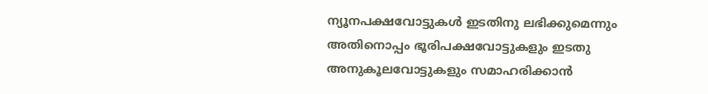ന്യൂനപക്ഷവോട്ടുകള്‍ ഇടതിനു ലഭിക്കുമെന്നും അതിനൊപ്പം ഭൂരിപക്ഷവോട്ടുകളും ഇടതു അനുകൂലവോട്ടുകളും സമാഹരിക്കാന്‍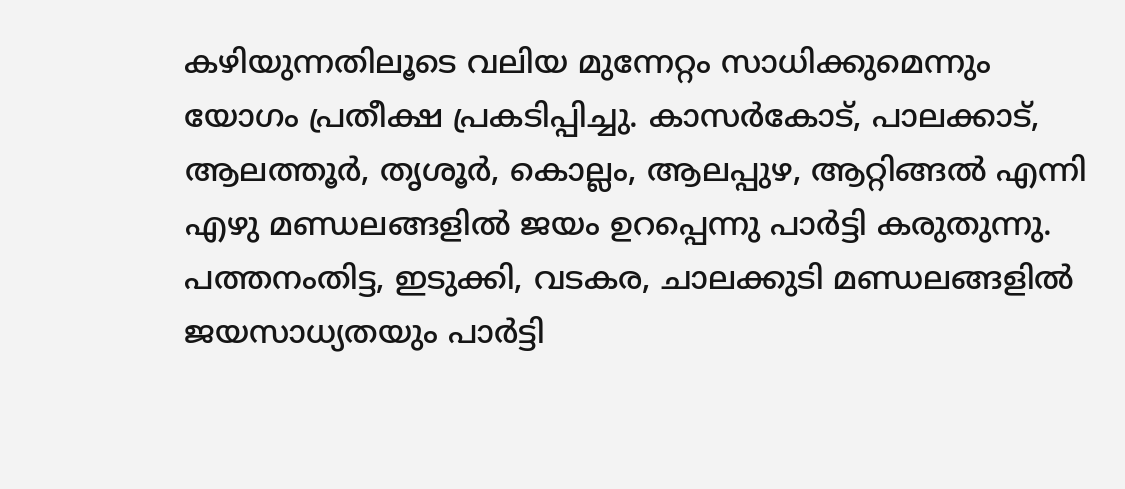കഴിയുന്നതിലൂടെ വലിയ മുന്നേറ്റം സാധിക്കുമെന്നും യോഗം പ്രതീക്ഷ പ്രകടിപ്പിച്ചു. കാസര്‍കോട്, പാലക്കാട്, ആലത്തൂര്‍, തൃശൂര്‍, കൊല്ലം, ആലപ്പുഴ, ആറ്റിങ്ങല്‍ എന്നി എഴു മണ്ഡലങ്ങളിൽ ജയം ഉറപ്പെന്നു പാര്‍ട്ടി കരുതുന്നു. പത്തനംതിട്ട, ഇടുക്കി, വടകര, ചാലക്കുടി മണ്ഡലങ്ങളിൽ ജയസാധ്യതയും പാർട്ടി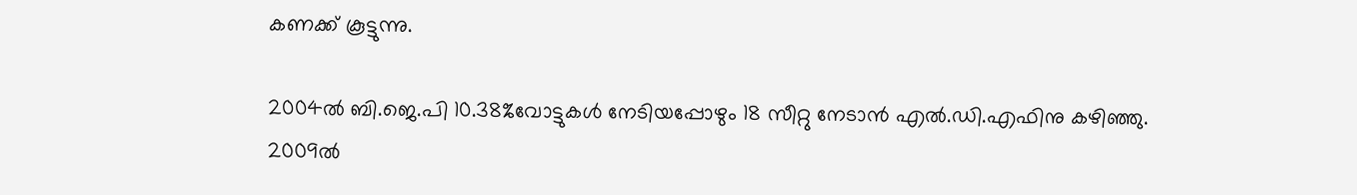കണക്ക് കൂട്ടുന്നു.

2004ല്‍ ബി.ജെ.പി 10.38%വോട്ടുകള്‍ നേടിയപ്പോഴും 18 സീറ്റു നേടാന്‍ എല്‍.ഡി.എഫിനു കഴിഞ്ഞു. 2009ല്‍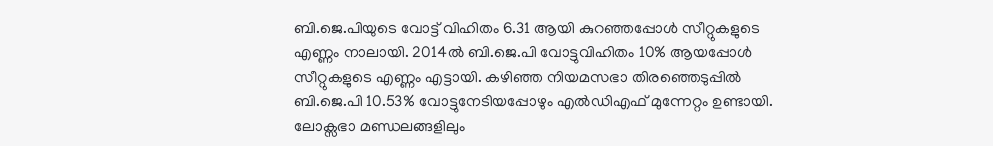ബി.ജെ.പിയുടെ വോട്ട് വിഹിതം 6.31 ആയി കുറഞ്ഞപ്പോള്‍ സീറ്റുകളുടെ എണ്ണം നാലായി. 2014ല്‍ ബി.ജെ.പി വോട്ടുവിഹിതം 10% ആയപ്പോള്‍ സീറ്റുകളുടെ എണ്ണം എട്ടായി. കഴിഞ്ഞ നിയമസഭാ തിരഞ്ഞെടുപ്പില്‍ ബി.ജെ.പി 10.53% വോട്ടുനേടിയപ്പോഴും എല്‍ഡിഎഫ് മുന്നേറ്റം ഉണ്ടായി. ലോക്സഭാ മണ്ഡലങ്ങളിലും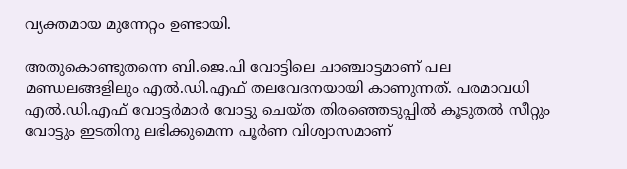വ്യക്തമായ മുന്നേറ്റം ഉണ്ടായി.

അതുകൊണ്ടുതന്നെ ബി.ജെ.പി വോട്ടിലെ ചാഞ്ചാട്ടമാണ് പല മണ്ഡലങ്ങളിലും എല്‍.ഡി.എഫ് തലവേദനയായി കാണുന്നത്. പരമാവധി എല്‍.ഡി.എഫ് വോട്ടര്‍മാര്‍ വോട്ടു ചെയ്ത തിരഞ്ഞെടുപ്പില്‍ കൂടുതല്‍ സീറ്റും വോട്ടും ഇടതിനു ലഭിക്കുമെന്ന പൂര്‍ണ വിശ്വാസമാണ്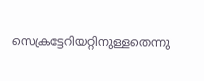സെക്രട്ടേറിയറ്റിനുള്ളതെന്നു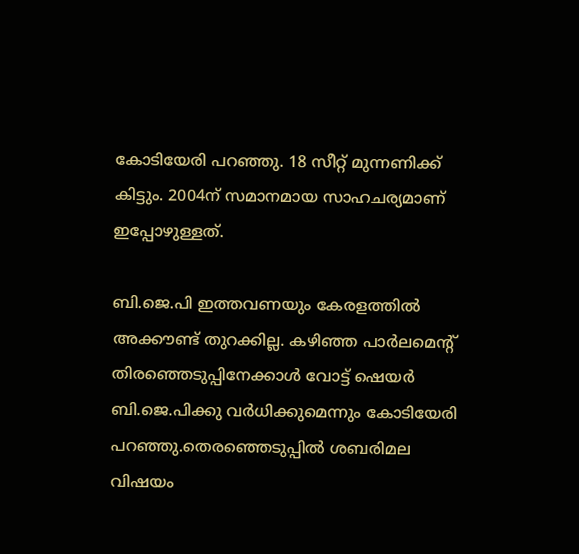കോടിയേരി പറഞ്ഞു. 18 സീറ്റ് മുന്നണിക്ക് കിട്ടും. 2004ന് സമാനമായ സാഹചര്യമാണ് ഇപ്പോഴുള്ളത്.

ബി.ജെ.പി ഇത്തവണയും കേരളത്തില്‍ അക്കൗണ്ട് തുറക്കില്ല. കഴിഞ്ഞ പാര്‍ലമെന്റ് തിരഞ്ഞെടുപ്പിനേക്കാള്‍ വോട്ട് ഷെയര്‍ ബി.ജെ.പിക്കു വര്‍ധിക്കുമെന്നും കോടിയേരി പറഞ്ഞു.തെരഞ്ഞെടുപ്പില്‍ ശബരിമല വിഷയം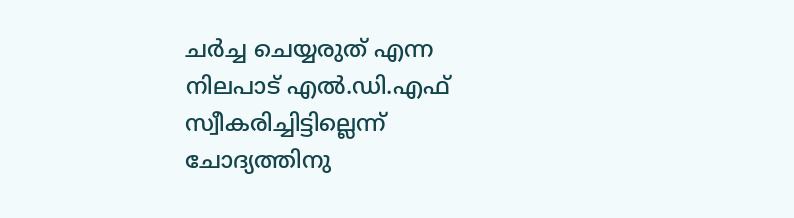ചര്‍ച്ച ചെയ്യരുത് എന്ന നിലപാട് എല്‍.ഡി.എഫ് സ്വീകരിച്ചിട്ടില്ലെന്ന്‍ ചോദ്യത്തിനു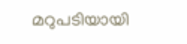മറുപടിയായി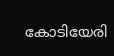കോടിയേരി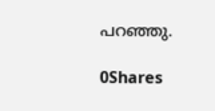പറഞ്ഞു.

0Shares